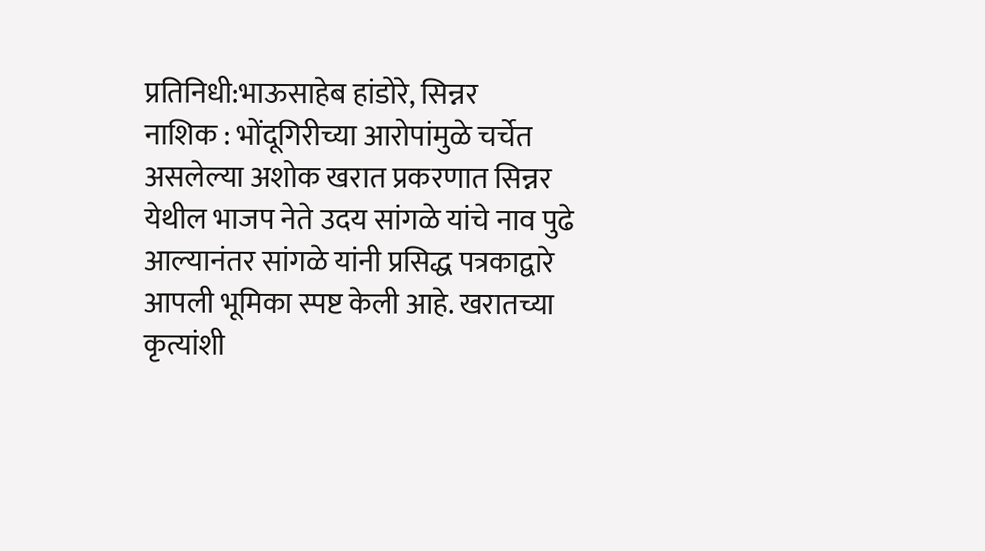प्रतिनिधी:भाऊसाहेब हांडोरे, सिन्नर
नाशिक : भोंदूगिरीच्या आरोपांमुळे चर्चेत असलेल्या अशोक खरात प्रकरणात सिन्नर येथील भाजप नेते उदय सांगळे यांचे नाव पुढे आल्यानंतर सांगळे यांनी प्रसिद्ध पत्रकाद्वारे आपली भूमिका स्पष्ट केली आहे. खरातच्या कृत्यांशी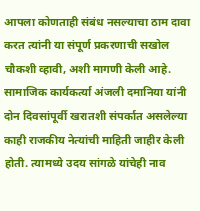आपला कोणताही संबंध नसल्याचा ठाम दावा करत त्यांनी या संपूर्ण प्रकरणाची सखोल चौकशी व्हावी, अशी मागणी केली आहे.
सामाजिक कार्यकर्त्या अंजली दमानिया यांनी दोन दिवसांपूर्वी खरातशी संपर्कात असलेल्या काही राजकीय नेत्यांची माहिती जाहीर केली होती. त्यामध्ये उदय सांगळे यांचेही नाव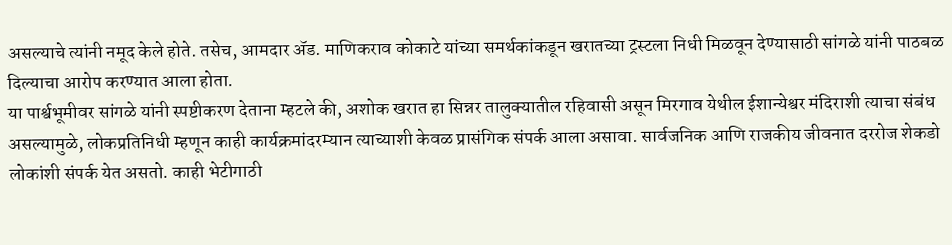असल्याचे त्यांनी नमूद केले होते. तसेच, आमदार ॲड. माणिकराव कोकाटे यांच्या समर्थकांकडून खरातच्या ट्रस्टला निधी मिळवून देण्यासाठी सांगळे यांनी पाठबळ दिल्याचा आरोप करण्यात आला होता.
या पार्श्वभूमीवर सांगळे यांनी स्पष्टीकरण देताना म्हटले की, अशोक खरात हा सिन्नर तालुक्यातील रहिवासी असून मिरगाव येथील ईशान्येश्वर मंदिराशी त्याचा संबंध असल्यामुळे, लोकप्रतिनिधी म्हणून काही कार्यक्रमांदरम्यान त्याच्याशी केवळ प्रासंगिक संपर्क आला असावा. सार्वजनिक आणि राजकीय जीवनात दररोज शेकडो लोकांशी संपर्क येत असतो. काही भेटीगाठी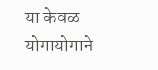या केवळ योगायोगाने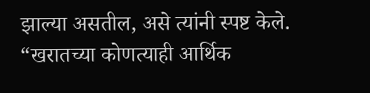झाल्या असतील, असे त्यांनी स्पष्ट केले.
“खरातच्या कोणत्याही आर्थिक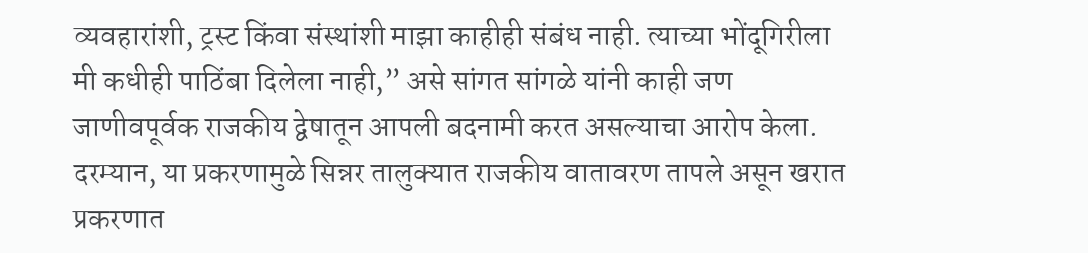व्यवहारांशी, ट्रस्ट किंवा संस्थांशी माझा काहीही संबंध नाही. त्याच्या भोंदूगिरीला मी कधीही पाठिंबा दिलेला नाही,” असे सांगत सांगळे यांनी काही जण जाणीवपूर्वक राजकीय द्वेषातून आपली बदनामी करत असल्याचा आरोप केला.
दरम्यान, या प्रकरणामुळे सिन्नर तालुक्यात राजकीय वातावरण तापले असून खरात प्रकरणात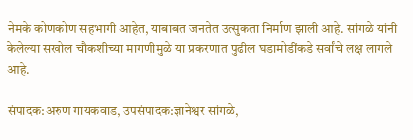नेमके कोणकोण सहभागी आहेत, याबाबत जनतेत उत्सुकता निर्माण झाली आहे. सांगळे यांनी केलेल्या सखोल चौकशीच्या मागणीमुळे या प्रकरणात पुढील घडामोडींकडे सर्वांचे लक्ष लागले आहे.

संपादक:अरुण गायकवाड, उपसंपादक:ज्ञानेश्वर सांगळे,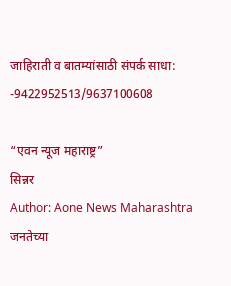जाहिराती व बातम्यांसाठी संपर्क साधा: -9422952513/9637100608

“एवन न्यूज महाराष्ट्र”
सिन्नर
Author: Aone News Maharashtra
जनतेच्या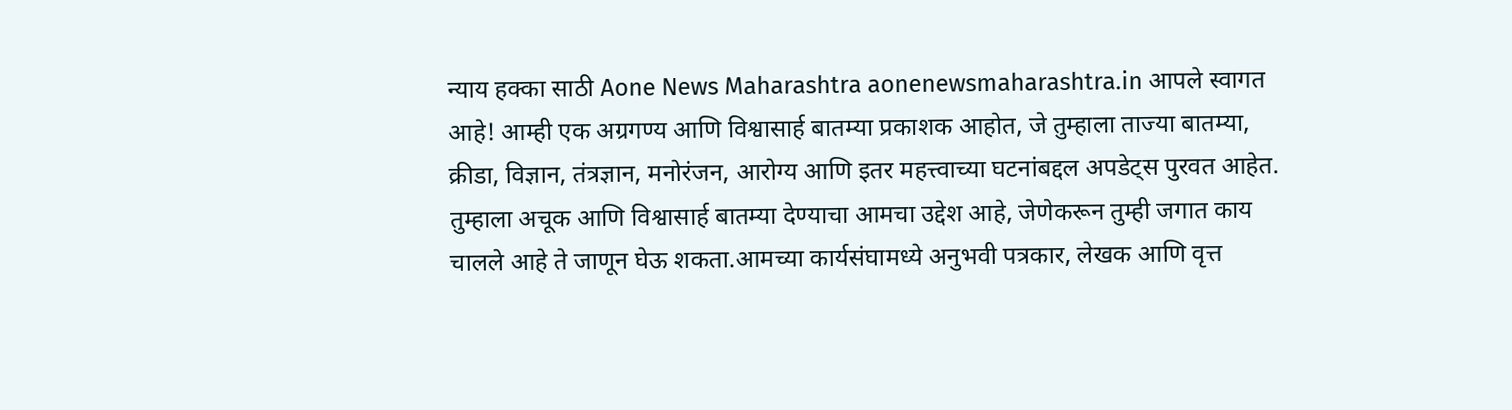न्याय हक्का साठी Aone News Maharashtra aonenewsmaharashtra.in आपले स्वागत आहे! आम्ही एक अग्रगण्य आणि विश्वासार्ह बातम्या प्रकाशक आहोत, जे तुम्हाला ताज्या बातम्या, क्रीडा, विज्ञान, तंत्रज्ञान, मनोरंजन, आरोग्य आणि इतर महत्त्वाच्या घटनांबद्दल अपडेट्स पुरवत आहेत. तुम्हाला अचूक आणि विश्वासार्ह बातम्या देण्याचा आमचा उद्देश आहे, जेणेकरून तुम्ही जगात काय चालले आहे ते जाणून घेऊ शकता.आमच्या कार्यसंघामध्ये अनुभवी पत्रकार, लेखक आणि वृत्त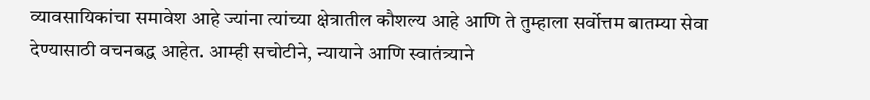व्यावसायिकांचा समावेश आहे ज्यांना त्यांच्या क्षेत्रातील कौशल्य आहे आणि ते तुम्हाला सर्वोत्तम बातम्या सेवा देण्यासाठी वचनबद्ध आहेत. आम्ही सचोटीने, न्यायाने आणि स्वातंत्र्याने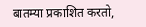बातम्या प्रकाशित करतो,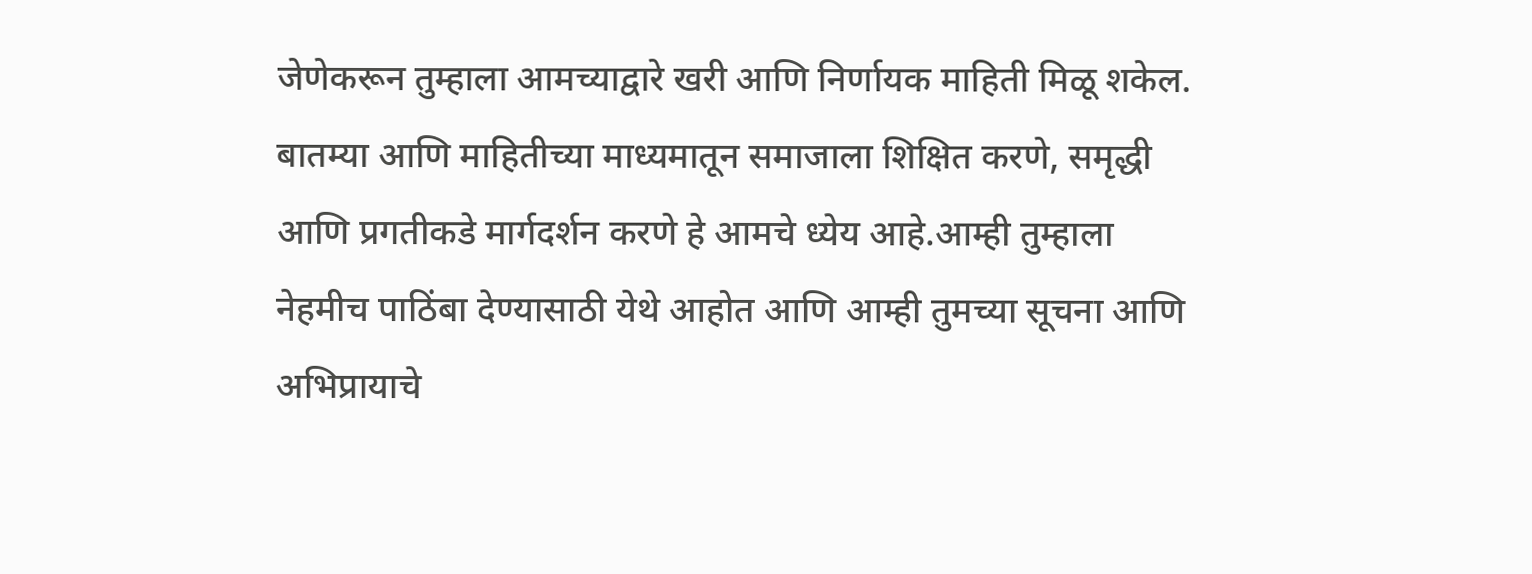जेणेकरून तुम्हाला आमच्याद्वारे खरी आणि निर्णायक माहिती मिळू शकेल. बातम्या आणि माहितीच्या माध्यमातून समाजाला शिक्षित करणे, समृद्धी आणि प्रगतीकडे मार्गदर्शन करणे हे आमचे ध्येय आहे.आम्ही तुम्हाला नेहमीच पाठिंबा देण्यासाठी येथे आहोत आणि आम्ही तुमच्या सूचना आणि अभिप्रायाचे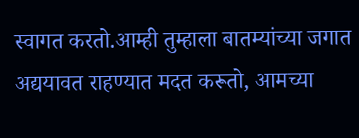स्वागत करतो.आम्ही तुम्हाला बातम्यांच्या जगात अद्ययावत राहण्यात मदत करूतो, आमच्या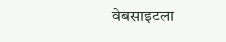वेबसाइटला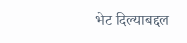भेट दिल्याबद्दल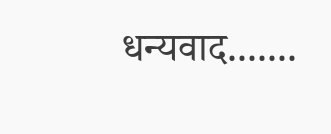धन्यवाद.......